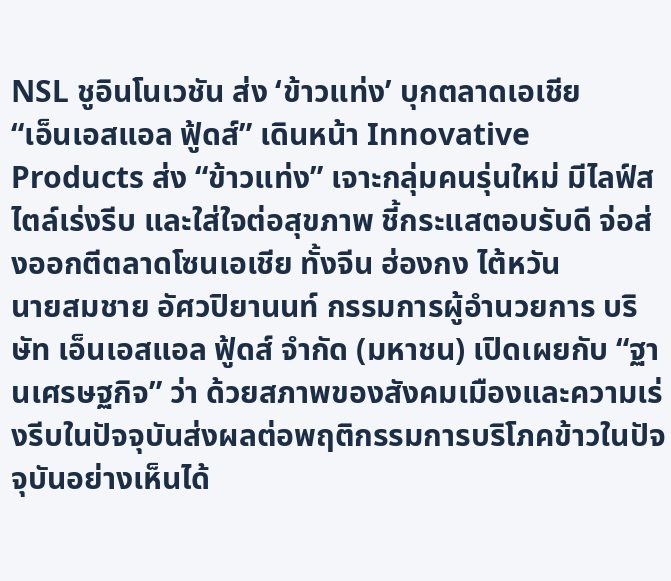NSL ชูอินโนเวชัน ส่ง ‘ข้าวแท่ง’ บุกตลาดเอเชีย
“เอ็นเอสแอล ฟู้ดส์” เดินหน้า Innovative Products ส่ง “ข้าวแท่ง” เจาะกลุ่มคนรุ่นใหม่ มีไลฟ์สไตล์เร่งรีบ และใส่ใจต่อสุขภาพ ชี้กระแสตอบรับดี จ่อส่งออกตีตลาดโซนเอเชีย ทั้งจีน ฮ่องกง ไต้หวัน
นายสมชาย อัศวปิยานนท์ กรรมการผู้อำนวยการ บริษัท เอ็นเอสแอล ฟู้ดส์ จำกัด (มหาชน) เปิดเผยกับ “ฐานเศรษฐกิจ” ว่า ด้วยสภาพของสังคมเมืองและความเร่งรีบในปัจจุบันส่งผลต่อพฤติกรรมการบริโภคข้าวในปัจจุบันอย่างเห็นได้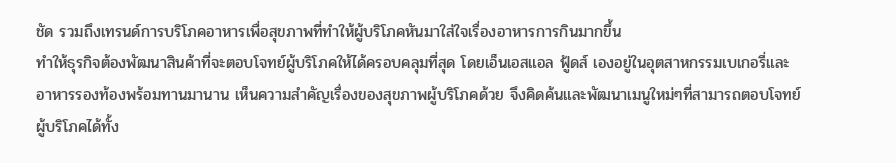ชัด รวมถึงเทรนด์การบริโภคอาหารเพื่อสุขภาพที่ทำให้ผู้บริโภคหันมาใส่ใจเรื่องอาหารการกินมากขึ้น
ทำให้ธุรกิจต้องพัฒนาสินค้าที่จะตอบโจทย์ผู้บริโภคให้ได้ครอบคลุมที่สุด โดยเอ็นเอสแอล ฟู้ดส์ เองอยู่ในอุตสาหกรรมเบเกอรี่และอาหารรองท้องพร้อมทานมานาน เห็นความสำคัญเรื่องของสุขภาพผู้บริโภคด้วย จึงคิดค้นและพัฒนาเมนูใหม่ๆที่สามารถตอบโจทย์ผู้บริโภคได้ทั้ง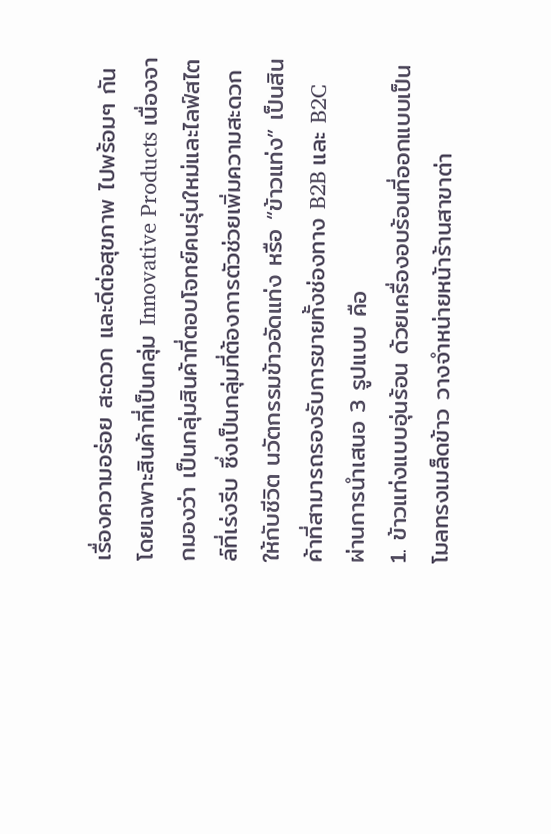เรื่องความอร่อย สะดวก และดีต่อสุขภาพ ไปพร้อมๆ กัน
โดยเฉพาะสินค้าที่เป็นกลุ่ม Innovative Products เนื่องจากมองว่า เป็นกลุ่มสินค้าที่ตอบโจทย์คนรุ่นใหม่และไลฟ์สไตล์ที่เร่งรีบ ซึ่งเป็นกลุ่มที่ต้องการตัวช่วยเพิ่มความสะดวกให้กับชีวิต นวัตกรรมข้าวอัดแท่ง หรือ “ข้าวแท่ง” เป็นสินค้าที่สามารถรองรับการขายทั้งช่องทาง B2B และ B2C ผ่านการนำเสนอ 3 รูปแบบ คือ
1. ข้าวแท่งแบบอุ่นร้อน ด้วยเครื่องอบร้อนที่ออกแบบเป็นโมลทรงเมล็ดข้าว วางจำหน่ายหน้าร้านสาขาต่า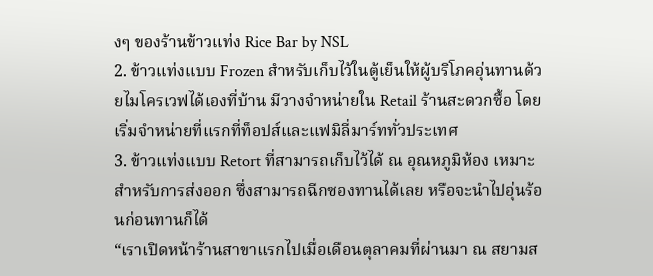งๆ ของร้านข้าวแท่ง Rice Bar by NSL
2. ข้าวแท่งแบบ Frozen สำหรับเก็บไว้ในตู้เย็นให้ผู้บริโภคอุ่นทานด้วยไมโครเวฟได้เองที่บ้าน มีวางจำหน่ายใน Retail ร้านสะดวกซื้อ โดยเริ่มจำหน่ายที่แรกที่ท็อปส์และแฟมิลี่มาร์ททั่วประเทศ
3. ข้าวแท่งแบบ Retort ที่สามารถเก็บไว้ได้ ณ อุณหภูมิห้อง เหมาะสำหรับการส่งออก ซึ่งสามารถฉีกซองทานได้เลย หรือจะนำไปอุ่นร้อนก่อนทานก็ได้
“เราเปิดหน้าร้านสาขาแรกไปเมื่อเดือนตุลาคมที่ผ่านมา ณ สยามส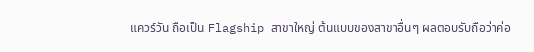แควร์วัน ถือเป็น Flagship สาขาใหญ่ ต้นแบบของสาขาอื่นๆ ผลตอบรับถือว่าค่อ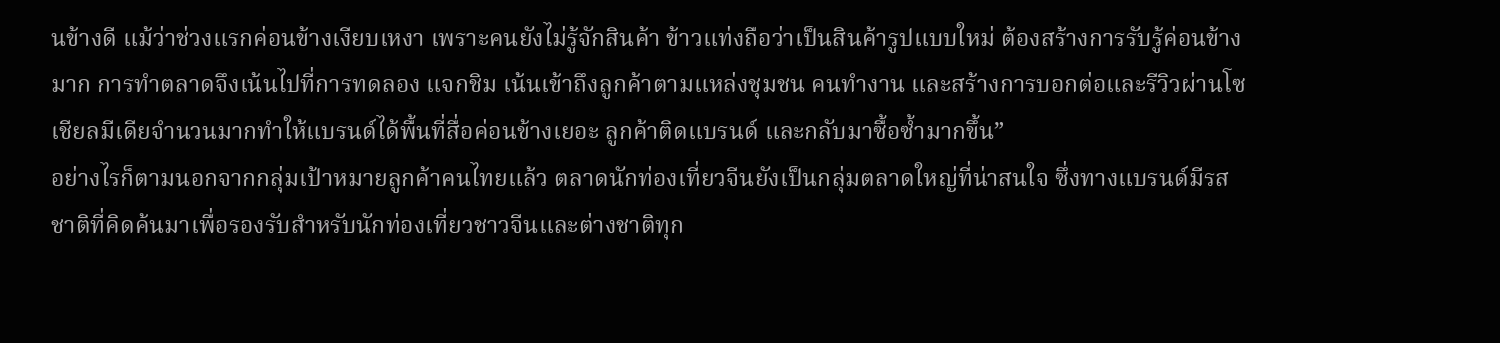นข้างดี แม้ว่าช่วงแรกค่อนข้างเงียบเหงา เพราะคนยังไม่รู้จักสินค้า ข้าวแท่งถือว่าเป็นสินค้ารูปแบบใหม่ ต้องสร้างการรับรู้ค่อนข้างมาก การทำตลาดจึงเน้นไปที่การทดลอง แจกชิม เน้นเข้าถึงลูกค้าตามแหล่งชุมชน คนทำงาน และสร้างการบอกต่อและรีวิวผ่านโซเชียลมีเดียจำนวนมากทำให้แบรนด์ได้พื้นที่สื่อค่อนข้างเยอะ ลูกค้าติดแบรนด์ และกลับมาซื้อซ้ำมากขึ้น”
อย่างไรก็ตามนอกจากกลุ่มเป้าหมายลูกค้าคนไทยแล้ว ตลาดนักท่องเที่ยวจีนยังเป็นกลุ่มตลาดใหญ่ที่น่าสนใจ ซึ่งทางแบรนด์มีรสชาติที่คิดค้นมาเพื่อรองรับสำหรับนักท่องเที่ยวชาวจีนและต่างชาติทุก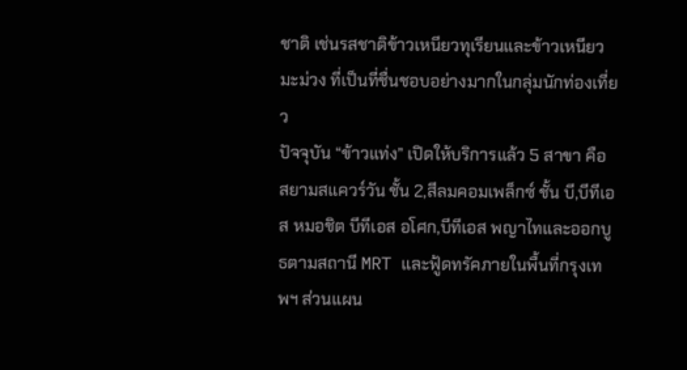ชาติ เช่นรสชาติข้าวเหนียวทุเรียนและข้าวเหนียวมะม่วง ที่เป็นที่ชื่นชอบอย่างมากในกลุ่มนักท่องเที่ยว
ปัจจุบัน “ข้าวแท่ง” เปิดให้บริการแล้ว 5 สาขา คือ สยามสแควร์วัน ชั้น 2,สีลมคอมเพล็กซ์ ชั้น บี,บีทีเอส หมอชิต บีทีเอส อโศก,บีทีเอส พญาไทและออกบูธตามสถานี MRT และฟู้ดทรัคภายในพื้นที่กรุงเทพฯ ส่วนแผน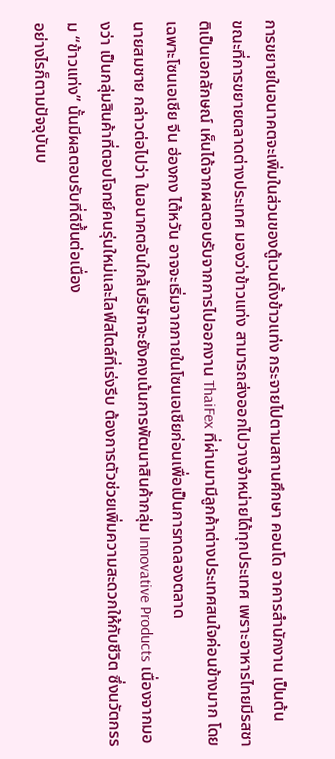การขยายในอนาคตจะเพิ่มในส่วนของตู้เวนดิ้งข้าวแท่ง กระจายไปตามสถานศึกษา คอนโด อาคารสำนักงาน เป็นต้น
ขณะที่การขยายตลาดต่างประเทศ มองว่าข้าวแท่ง สามารถส่งออกไปวางจำหน่ายได้ทุกประเทศ เพราะอาหารไทยมีรสชาติเป็นเอกลักษณ์ เห็นได้จากผลตอบรับจากการไปออกงาน ThaiFex ที่ผ่านมามีลูกค้าต่างประเทศสนใจค่อนข้างมาก โดยเฉพาะโซนเอเชีย จีน ฮ่องกง ไต้หวัน อาจจะเริ่มจากภายในโซนเอเชียก่อนเพื่อเป็นการทดลองตลาด
นายสมชาย กล่าวต่อไปว่า ในอนาคตอันใกล้บริษัทจะยังคงเน้นการพัฒนาสินค้ากลุ่ม Innovative Products เนื่องจากมองว่า เป็นกลุ่มสินค้าที่ตอบโจทย์คนรุ่นใหม่และไลฟ์สไตล์ที่เร่งรีบ ต้องการตัวช่วยเพิ่มความสะดวกให้กับชีวิต ซึ่งนวัตกรรม “ข้าวแท่ง” นั้นมีผลตอบรับที่ดีขึ้นต่อเนื่อง
อย่างไรก็ตามปัจจุบันบ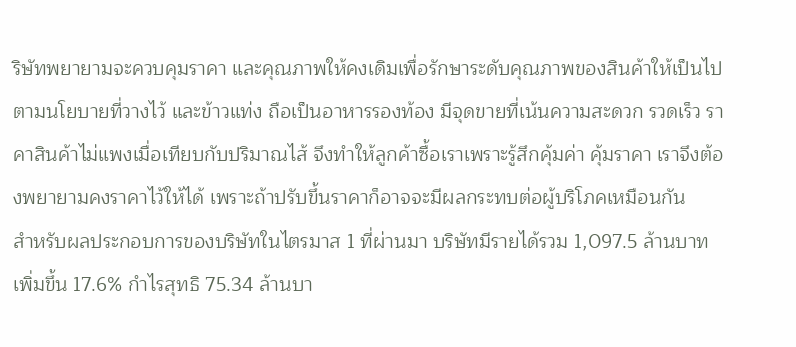ริษัทพยายามจะควบคุมราคา และคุณภาพให้คงเดิมเพื่อรักษาระดับคุณภาพของสินค้าให้เป็นไปตามนโยบายที่วางไว้ และข้าวแท่ง ถือเป็นอาหารรองท้อง มีจุดขายที่เน้นความสะดวก รวดเร็ว ราคาสินค้าไม่แพงเมื่อเทียบกับปริมาณไส้ จึงทำให้ลูกค้าซื้อเราเพราะรู้สึกคุ้มค่า คุ้มราคา เราจึงต้องพยายามคงราคาไว้ให้ได้ เพราะถ้าปรับขึ้นราคาก็อาจจะมีผลกระทบต่อผู้บริโภคเหมือนกัน
สำหรับผลประกอบการของบริษัทในไตรมาส 1 ที่ผ่านมา บริษัทมีรายได้รวม 1,097.5 ล้านบาท เพิ่มขึ้น 17.6% กำไรสุทธิ 75.34 ล้านบา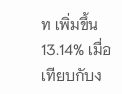ท เพิ่มขึ้น 13.14% เมื่อเทียบกับง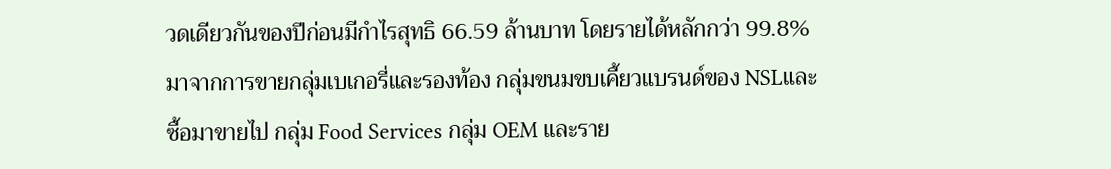วดเดียวกันของปีก่อนมีกำไรสุทธิ 66.59 ล้านบาท โดยรายได้หลักกว่า 99.8% มาจากการขายกลุ่มเบเกอรี่และรองท้อง กลุ่มขนมขบเคี้ยวแบรนด์ของ NSLและซื้อมาขายไป กลุ่ม Food Services กลุ่ม OEM และราย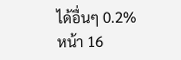ได้อื่นๆ 0.2%
หน้า 16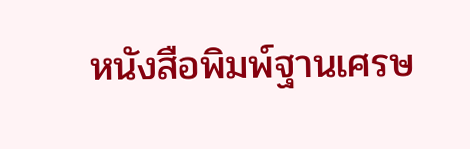หนังสือพิมพ์ฐานเศรษ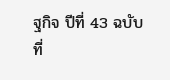ฐกิจ ปีที่ 43 ฉบับที่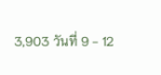3,903 วันที่ 9 - 12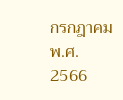กรกฎาคม พ.ศ. 2566